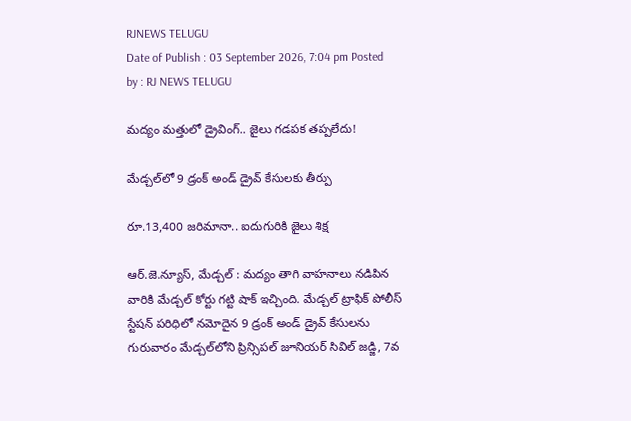RJNEWS TELUGU
Date of Publish : 03 September 2026, 7:04 pm Posted by : RJ NEWS TELUGU

మద్యం మత్తులో డ్రైవింగ్.. జైలు గడపక తప్పలేదు!

మేడ్చల్‌లో 9 డ్రంక్ అండ్ డ్రైవ్ కేసులకు తీర్పు

రూ.13,400 జరిమానా.. ఐదుగురికి జైలు శిక్ష

ఆర్.జె.న్యూస్, మేడ్చల్ : మద్యం తాగి వాహనాలు నడిపిన వారికి మేడ్చల్ కోర్టు గట్టి షాక్ ఇచ్చింది. మేడ్చల్ ట్రాఫిక్ పోలీస్ స్టేషన్ పరిధిలో నమోదైన 9 డ్రంక్ అండ్ డ్రైవ్ కేసులను గురువారం మేడ్చల్‌లోని ప్రిన్సిపల్ జూనియర్ సివిల్ జడ్జి, 7వ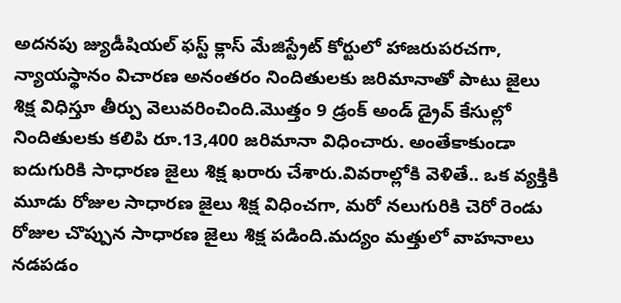అదనపు జ్యుడీషియల్ ఫస్ట్ క్లాస్ మేజిస్ట్రేట్ కోర్టులో హాజరుపరచగా, న్యాయస్థానం విచారణ అనంతరం నిందితులకు జరిమానాతో పాటు జైలు శిక్ష విధిస్తూ తీర్పు వెలువరించింది.మొత్తం 9 డ్రంక్ అండ్ డ్రైవ్ కేసుల్లో నిందితులకు కలిపి రూ.13,400 జరిమానా విధించారు. అంతేకాకుండా ఐదుగురికి సాధారణ జైలు శిక్ష ఖరారు చేశారు.వివరాల్లోకి వెళితే.. ఒక వ్యక్తికి మూడు రోజుల సాధారణ జైలు శిక్ష విధించగా, మరో నలుగురికి చెరో రెండు రోజుల చొప్పున సాధారణ జైలు శిక్ష పడింది.మద్యం మత్తులో వాహనాలు నడపడం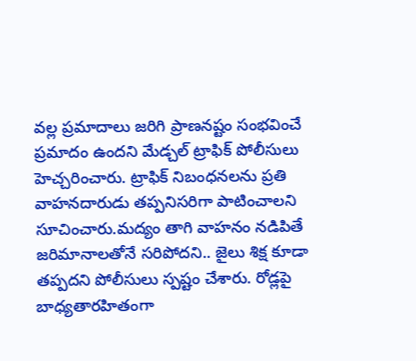వల్ల ప్రమాదాలు జరిగి ప్రాణనష్టం సంభవించే ప్రమాదం ఉందని మేడ్చల్ ట్రాఫిక్ పోలీసులు హెచ్చరించారు. ట్రాఫిక్ నిబంధనలను ప్రతి వాహనదారుడు తప్పనిసరిగా పాటించాలని సూచించారు.మద్యం తాగి వాహనం నడిపితే జరిమానాలతోనే సరిపోదని.. జైలు శిక్ష కూడా తప్పదని పోలీసులు స్పష్టం చేశారు. రోడ్లపై బాధ్యతారహితంగా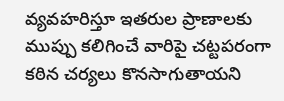వ్యవహరిస్తూ ఇతరుల ప్రాణాలకు ముప్పు కలిగించే వారిపై చట్టపరంగా కఠిన చర్యలు కొనసాగుతాయని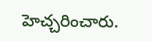హెచ్చరించారు.